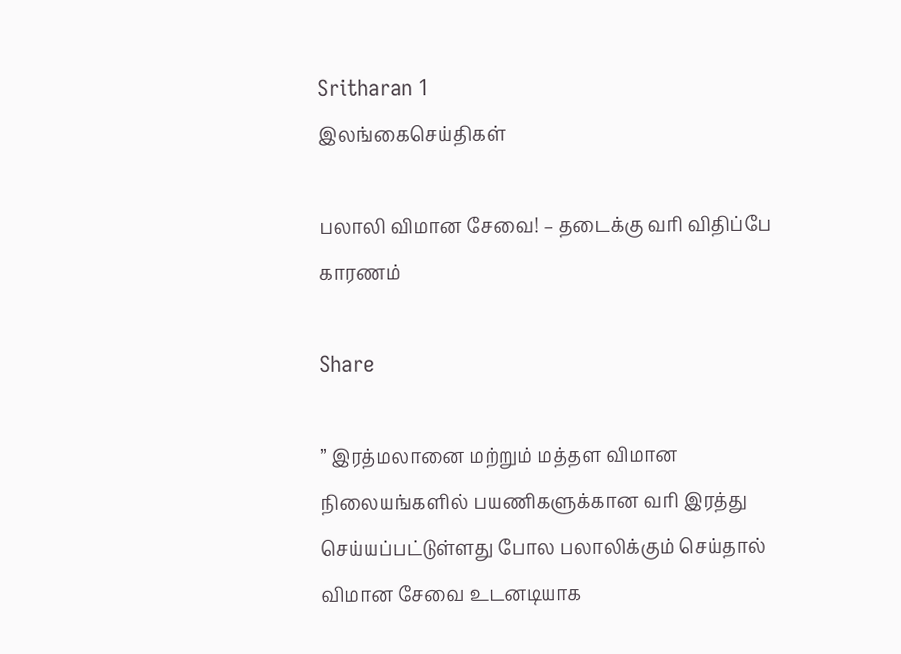Sritharan 1
இலங்கைசெய்திகள்

பலாலி விமான சேவை! – தடைக்கு வரி விதிப்பே காரணம்

Share

” இரத்மலானை மற்றும் மத்தள விமான நிலையங்களில் பயணிகளுக்கான வரி இரத்து செய்யப்பட்டுள்ளது போல பலாலிக்கும் செய்தால் விமான சேவை உடனடியாக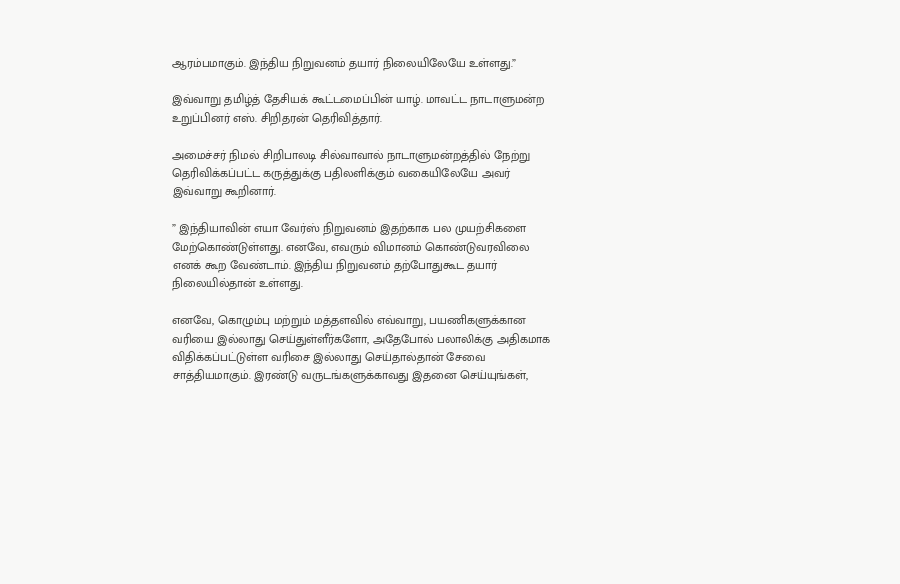ஆரம்பமாகும். இந்திய நிறுவனம் தயார் நிலையிலேயே உள்ளது.”

இவ்வாறு தமிழ்த் தேசியக் கூட்டமைப்பின் யாழ். மாவட்ட நாடாளுமன்ற உறுப்பினர் எஸ். சிறிதரன் தெரிவித்தார்.

அமைச்சர் நிமல் சிறிபாலடி சில்வாவால் நாடாளுமன்றத்தில் நேற்று தெரிவிக்கப்பட்ட கருத்துக்கு பதிலளிக்கும் வகையிலேயே அவர் இவ்வாறு கூறினார்.

” இந்தியாவின் எயா வேர்ஸ் நிறுவனம் இதற்காக பல முயற்சிகளை மேற்கொண்டுள்ளது. எனவே, எவரும் விமானம் கொண்டுவரவிலை எனக் கூற வேண்டாம். இந்திய நிறுவனம் தற்போதுகூட தயார் நிலையில்தான் உள்ளது.

எனவே, கொழும்பு மற்றும் மத்தளவில் எவ்வாறு, பயணிகளுக்கான வரியை இல்லாது செய்துள்ளீர்களோ, அதேபோல் பலாலிக்கு அதிகமாக விதிக்கப்பட்டுள்ள வரிசை இல்லாது செய்தால்தான் சேவை சாத்தியமாகும். இரண்டு வருடங்களுக்காவது இதனை செய்யுங்கள்,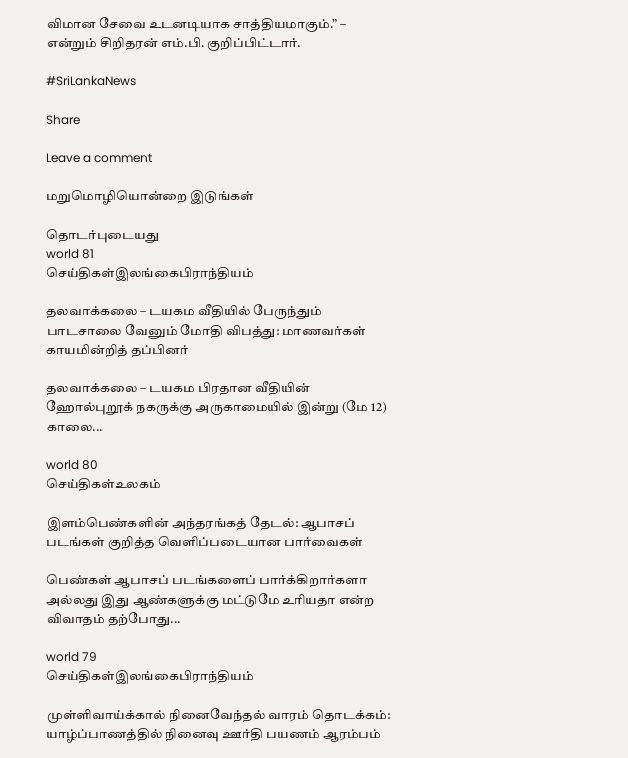விமான சேவை உடனடியாக சாத்தியமாகும்.” – என்றும் சிறிதரன் எம்.பி. குறிப்பிட்டார்.

#SriLankaNews

Share

Leave a comment

மறுமொழியொன்றை இடுங்கள்

தொடர்புடையது
world 81
செய்திகள்இலங்கைபிராந்தியம்

தலவாக்கலை – டயகம வீதியில் பேருந்தும் பாடசாலை வேனும் மோதி விபத்து: மாணவர்கள் காயமின்றித் தப்பினர்

தலவாக்கலை – டயகம பிரதான வீதியின் ஹோல்புறூக் நகருக்கு அருகாமையில் இன்று (மே 12) காலை...

world 80
செய்திகள்உலகம்

இளம்பெண்களின் அந்தரங்கத் தேடல்: ஆபாசப் படங்கள் குறித்த வெளிப்படையான பார்வைகள்

பெண்கள் ஆபாசப் படங்களைப் பார்க்கிறார்களா அல்லது இது ஆண்களுக்கு மட்டுமே உரியதா என்ற விவாதம் தற்போது...

world 79
செய்திகள்இலங்கைபிராந்தியம்

முள்ளிவாய்க்கால் நினைவேந்தல் வாரம் தொடக்கம்: யாழ்ப்பாணத்தில் நினைவு ஊர்தி பயணம் ஆரம்பம்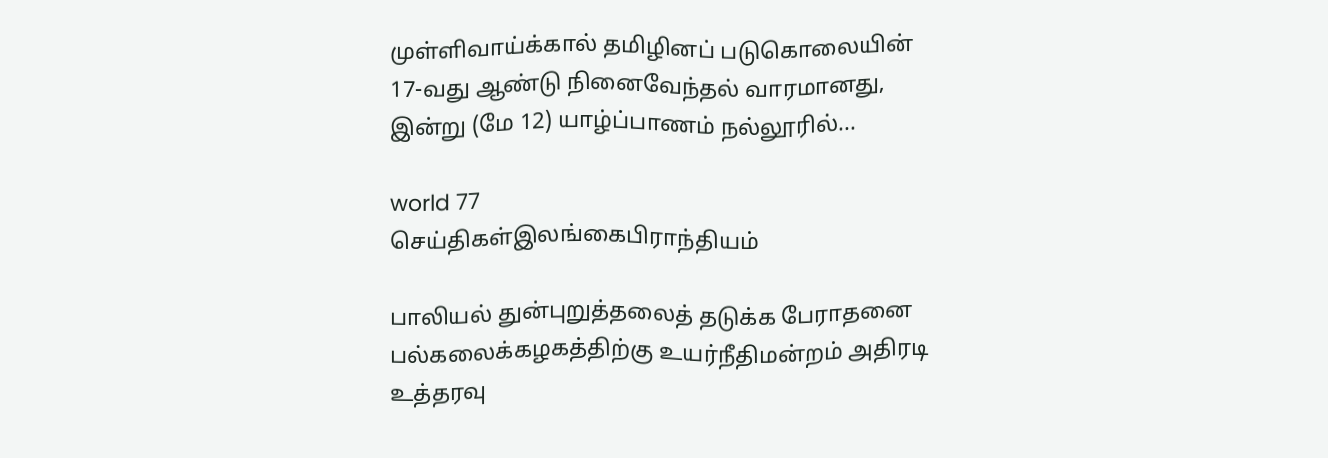முள்ளிவாய்க்கால் தமிழினப் படுகொலையின் 17-வது ஆண்டு நினைவேந்தல் வாரமானது, இன்று (மே 12) யாழ்ப்பாணம் நல்லூரில்...

world 77
செய்திகள்இலங்கைபிராந்தியம்

பாலியல் துன்புறுத்தலைத் தடுக்க பேராதனை பல்கலைக்கழகத்திற்கு உயர்நீதிமன்றம் அதிரடி உத்தரவு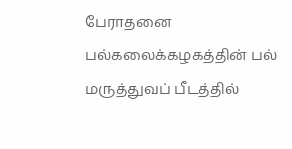பேராதனை பல்கலைக்கழகத்தின் பல் மருத்துவப் பீடத்தில்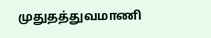முதுதத்துவமாணி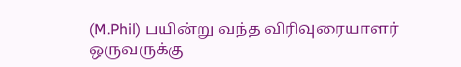(M.Phil) பயின்று வந்த விரிவுரையாளர் ஒருவருக்கு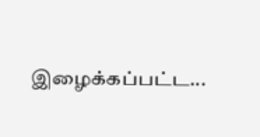இழைக்கப்பட்ட...